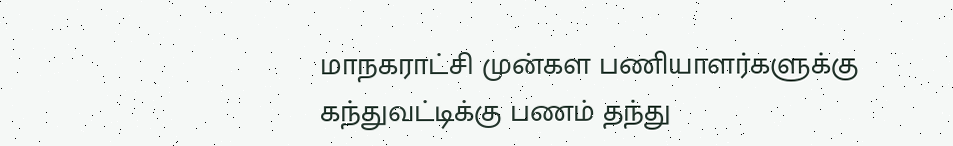மாநகராட்சி முன்கள பணியாளர்களுக்கு கந்துவட்டிக்கு பணம் தந்து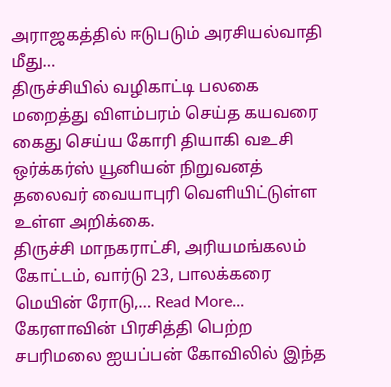அராஜகத்தில் ஈடுபடும் அரசியல்வாதி மீது…
திருச்சியில் வழிகாட்டி பலகை மறைத்து விளம்பரம் செய்த கயவரை கைது செய்ய கோரி தியாகி வஉசி ஒர்க்கர்ஸ் யூனியன் நிறுவனத் தலைவர் வையாபுரி வெளியிட்டுள்ள உள்ள அறிக்கை.
திருச்சி மாநகராட்சி, அரியமங்கலம் கோட்டம், வார்டு 23, பாலக்கரை மெயின் ரோடு,… Read More...
கேரளாவின் பிரசித்தி பெற்ற சபரிமலை ஐயப்பன் கோவிலில் இந்த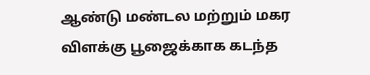ஆண்டு மண்டல மற்றும் மகர விளக்கு பூஜைக்காக கடந்த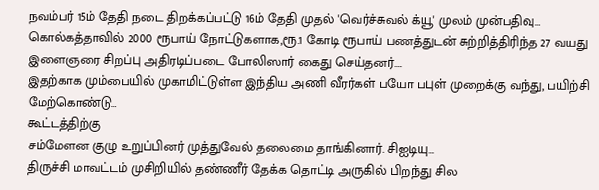நவம்பர் 15ம் தேதி நடை திறக்கப்பட்டு 16ம் தேதி முதல் 'வெர்ச்சுவல் க்யூ' முலம் முன்பதிவு…
கொல்கத்தாவில் 2000 ரூபாய் நோட்டுகளாக,ரூ.1 கோடி ரூபாய் பணத்துடன் சுற்றித்திரிந்த 27 வயது இளைஞரை சிறப்பு அதிரடிப்படை போலிஸார் கைது செய்தனர்.…
இதற்காக மும்பையில் முகாமிட்டுள்ள இந்திய அணி வீரர்கள் பயோ பபுள் முறைக்கு வந்து, பயிற்சி மேற்கொண்டு…
கூட்டத்திற்கு
சம்மேளன குழு உறுப்பினர் முத்துவேல் தலைமை தாங்கினார். சிஐடியு…
திருச்சி மாவட்டம் முசிறியில் தண்ணீர் தேக்க தொட்டி அருகில் பிறந்து சில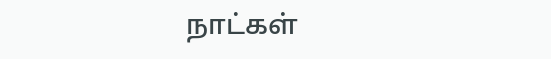நாட்கள்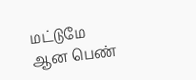மட்டுமே ஆன பெண்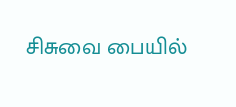சிசுவை பையில்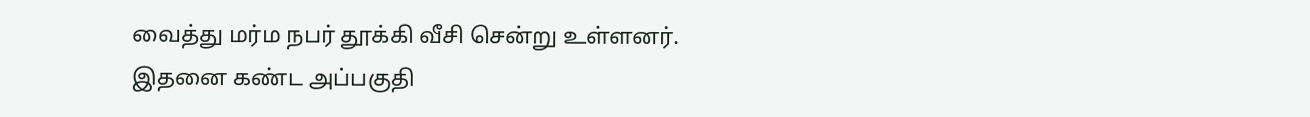வைத்து மர்ம நபர் தூக்கி வீசி சென்று உள்ளனர்.
இதனை கண்ட அப்பகுதி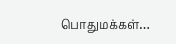பொதுமக்கள்…